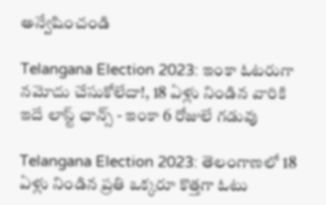అన్వేషించండి

Telangana Election 2023: ఇంకా ఓటరుగా నమోదు చేసుకోలేదా!, 18 ఏళ్లు నిండిన వారికి ఇదే లాస్ట్ ఛాన్స్ - ఇంకా 6 రోజులే గడువు

Telangana Election 2023: తెలంగాణలో 18 ఏళ్లు నిండిన ప్రతి ఒక్కరూ కొత్తగా ఓటు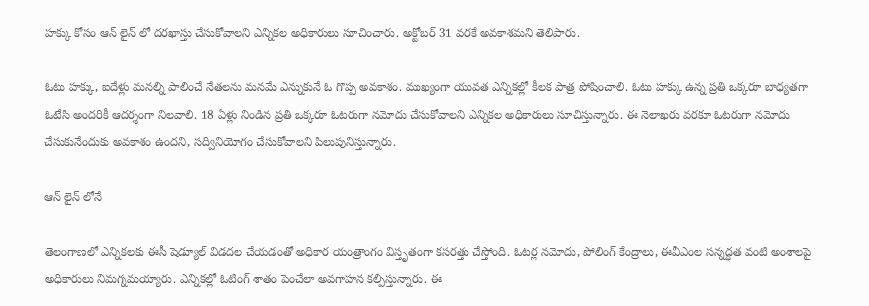హక్కు కోసం ఆన్ లైన్ లో దరఖాస్తు చేసుకోవాలని ఎన్నికల అధికారులు సూచించారు. అక్టోబర్ 31 వరకే అవకాశమని తెలిపారు.

ఓటు హక్కు, ఐదేళ్లు మనల్ని పాలించే నేతలను మనమే ఎన్నుకునే ఓ గొప్ప అవకాశం. ముఖ్యంగా యువత ఎన్నికల్లో కీలక పాత్ర పోషించాలి. ఓటు హక్కు ఉన్న ప్రతి ఒక్కరూ బాధ్యతగా ఓటేసి అందరికీ ఆదర్శంగా నిలవాలి. 18 ఏళ్లు నిండిన ప్రతి ఒక్కరూ ఓటరుగా నమోదు చేసుకోవాలని ఎన్నికల అధికారులు సూచిస్తున్నారు. ఈ నెలాఖరు వరకూ ఓటరుగా నమోదు చేసుకునేందుకు అవకాశం ఉందని, సద్వినియోగం చేసుకోవాలని పిలుపునిస్తున్నారు.

ఆన్ లైన్ లోనే

తెలంగాణలో ఎన్నికలకు ఈసీ షెడ్యూల్ విడదల చేయడంతో అధికార యంత్రాంగం విస్తృతంగా కసరత్తు చేస్తోంది. ఓటర్ల నమోదు, పోలింగ్ కేంద్రాలు, ఈవీఎంల సన్నద్ధత వంటి అంశాలపై అధికారులు నిమగ్నమయ్యారు. ఎన్నికల్లో ఓటింగ్ శాతం పెంచేలా అవగాహన కల్పిస్తున్నారు. ఈ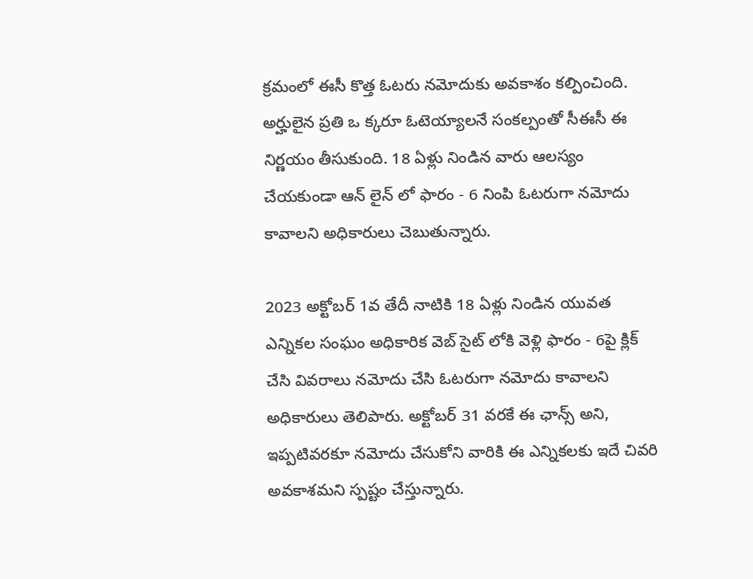క్రమంలో ఈసీ కొత్త ఓటరు నమోదుకు అవకాశం కల్పించింది. అర్హులైన ప్రతి ఒ క్కరూ ఓటెయ్యాలనే సంకల్పంతో సీఈసీ ఈ నిర్ణయం తీసుకుంది. 18 ఏళ్లు నిండిన వారు ఆలస్యం చేయకుండా ఆన్ లైన్ లో ఫారం - 6 నింపి ఓటరుగా నమోదు కావాలని అధికారులు చెబుతున్నారు.

2023 అక్టోబర్ 1వ తేదీ నాటికి 18 ఏళ్లు నిండిన యువత ఎన్నికల సంఘం అధికారిక వెబ్ సైట్ లోకి వెళ్లి ఫారం - 6పై క్లిక్ చేసి వివరాలు నమోదు చేసి ఓటరుగా నమోదు కావాలని అధికారులు తెలిపారు. అక్టోబర్ 31 వరకే ఈ ఛాన్స్ అని, ఇప్పటివరకూ నమోదు చేసుకోని వారికి ఈ ఎన్నికలకు ఇదే చివరి అవకాశమని స్పష్టం చేస్తున్నారు.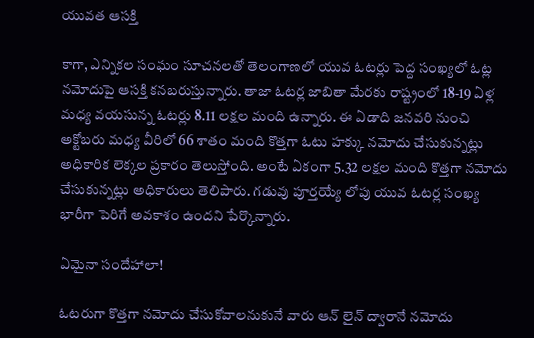యువత ఆసక్తి

కాగా, ఎన్నికల సంఘం సూచనలతో తెలంగాణలో యువ ఓటర్లు పెద్ద సంఖ్యలో ఓట్ల నమోదుపై ఆసక్తి కనబరుస్తున్నారు. తాజా ఓటర్ల జాబితా మేరకు రాష్ట్రంలో 18-19 ఏళ్ల మధ్య వయసున్న ఓటర్లు 8.11 లక్షల మంది ఉన్నారు. ఈ ఏడాది జనవరి నుంచి అక్టోబరు మధ్య వీరిలో 66 శాతం మంది కొత్తగా ఓటు హక్కు నమోదు చేసుకున్నట్లు అధికారిక లెక్కల ప్రకారం తెలుస్తోంది. అంటే ఏకంగా 5.32 లక్షల మంది కొత్తగా నమోదు చేసుకున్నట్లు అధికారులు తెలిపారు. గడువు పూర్తయ్యే లోపు యువ ఓటర్ల సంఖ్య భారీగా పెరిగే అవకాశం ఉందని పేర్కొన్నారు.

ఏమైనా సందేహాలా!

ఓటరుగా కొత్తగా నమోదు చేసుకోవాలనుకునే వారు ఆన్ లైన్ ద్వారానే నమోదు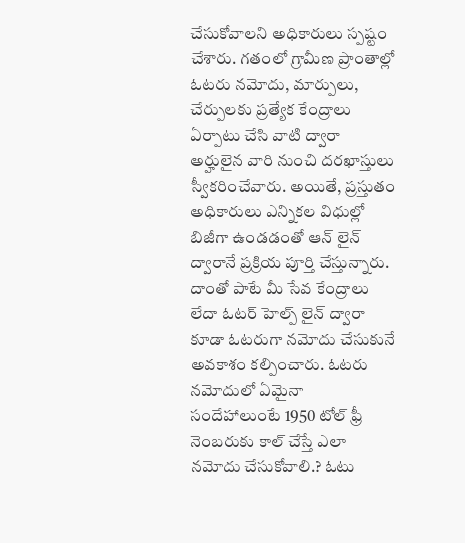చేసుకోవాలని అధికారులు స్పష్టం చేశారు. గతంలో గ్రామీణ ప్రాంతాల్లో ఓటరు నమోదు, మార్పులు, చేర్పులకు ప్రత్యేక కేంద్రాలు ఏర్పాటు చేసి వాటి ద్వారా అర్హులైన వారి నుంచి దరఖాస్తులు స్వీకరించేవారు. అయితే, ప్రస్తుతం అధికారులు ఎన్నికల విధుల్లో బిజీగా ఉండడంతో ఆన్ లైన్ ద్వారానే ప్రక్రియ పూర్తి చేస్తున్నారు. దాంతో పాటే మీ సేవ కేంద్రాలు లేదా ఓటర్ హెల్ప్ లైన్ ద్వారా కూడా ఓటరుగా నమోదు చేసుకునే అవకాశం కల్పించారు. ఓటరు నమోదులో ఏమైనా సందేహాలుంటే 1950 టోల్ ఫ్రీ నెంబరుకు కాల్ చేస్తే ఎలా నమోదు చేసుకోవాలి.? ఓటు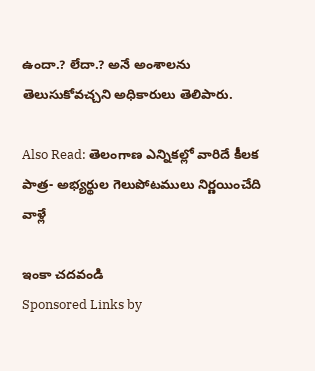ఉందా.? లేదా.? అనే అంశాలను తెలుసుకోవచ్చని అధికారులు తెలిపారు.

Also Read: తెలంగాణ ఎన్నికల్లో వారిదే కీలక పాత్ర- అభ్యర్థుల గెలుపోటములు నిర్ణయించేది వాళ్లే

ఇంకా చదవండి
Sponsored Links by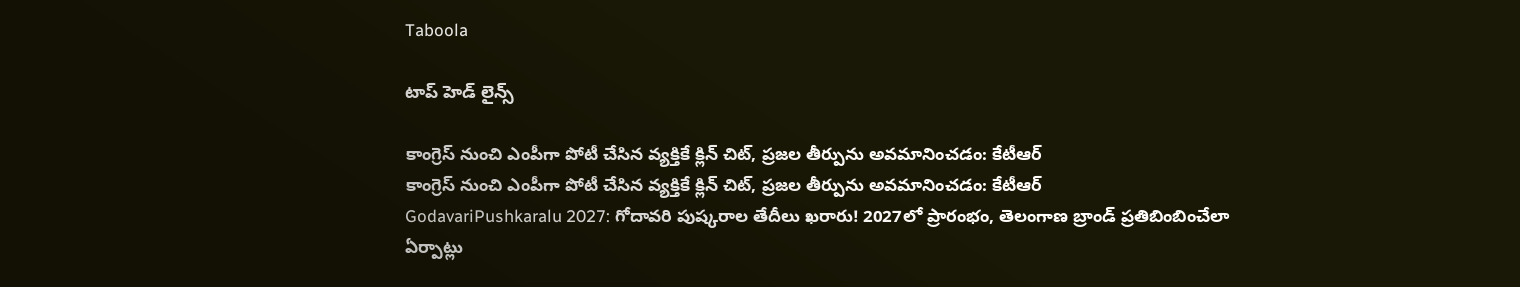Taboola

టాప్ హెడ్ లైన్స్

కాంగ్రెస్ నుంచి ఎంపీగా పోటీ చేసిన వ్యక్తికే క్లిన్ చిట్, ప్రజల తీర్పును అవమానించడం: కేటీఆర్
కాంగ్రెస్ నుంచి ఎంపీగా పోటీ చేసిన వ్యక్తికే క్లిన్ చిట్, ప్రజల తీర్పును అవమానించడం: కేటీఆర్
GodavariPushkaralu 2027: గోదావరి పుష్కరాల తేదీలు ఖరారు! 2027లో ప్రారంభం, తెలంగాణ బ్రాండ్ ప్రతిబింబించేలా ఏర్పాట్లు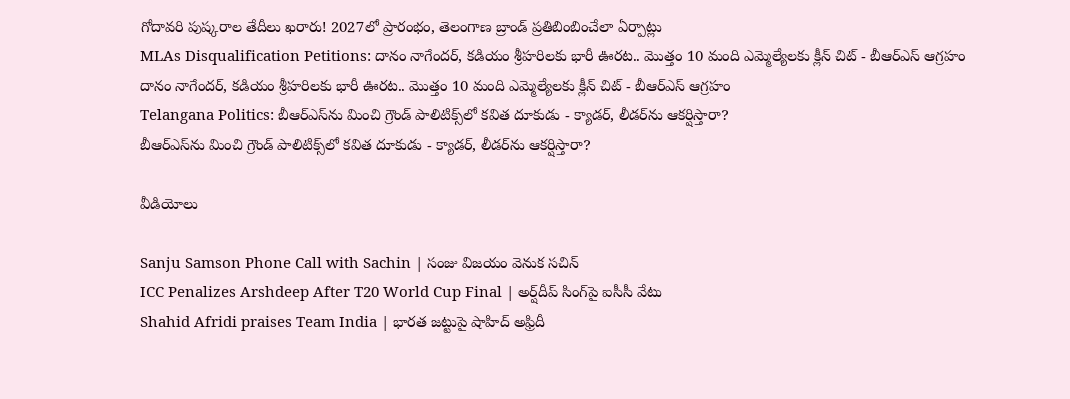గోదావరి పుష్కరాల తేదీలు ఖరారు! 2027లో ప్రారంభం, తెలంగాణ బ్రాండ్ ప్రతిబింబించేలా ఏర్పాట్లు
MLAs Disqualification Petitions: దానం నాగేందర్, కడియం శ్రీహరిలకు భారీ ఊరట.. మొత్తం 10 మంది ఎమ్మెల్యేలకు క్లీన్ చిట్ - బీఆర్ఎస్ ఆగ్రహం
దానం నాగేందర్, కడియం శ్రీహరిలకు భారీ ఊరట.. మొత్తం 10 మంది ఎమ్మెల్యేలకు క్లీన్ చిట్ - బీఆర్ఎస్ ఆగ్రహం
Telangana Politics: బీఆర్ఎస్‌ను మించి గ్రౌండ్ పాలిటిక్స్‌లో కవిత దూకుడు - క్యాడర్, లీడర్‌ను ఆకర్షిస్తారా?
బీఆర్ఎస్‌ను మించి గ్రౌండ్ పాలిటిక్స్‌లో కవిత దూకుడు - క్యాడర్, లీడర్‌ను ఆకర్షిస్తారా?

వీడియోలు

Sanju Samson Phone Call with Sachin | సంజు విజయం వెనుక సచిన్
ICC Penalizes Arshdeep After T20 World Cup Final | అర్ష్‌దీప్ సింగ్‌పై ఐసీసీ వేటు
Shahid Afridi praises Team India | భారత జట్టుపై షాహిద్ అఫ్రిదీ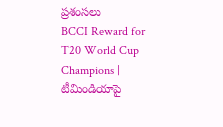ప్రశంసలు
BCCI Reward for T20 World Cup Champions | టీమిండియాపై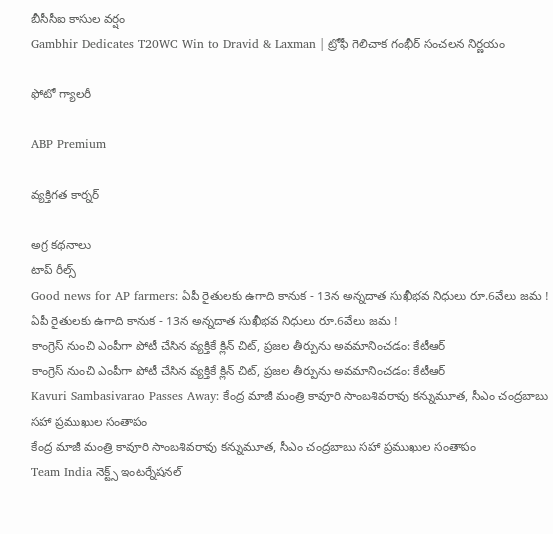బీసీసీఐ కాసుల వర్షం
Gambhir Dedicates T20WC Win to Dravid & Laxman | ట్రోఫీ గెలిచాక గంభీర్ సంచలన నిర్ణయం

ఫోటో గ్యాలరీ

ABP Premium

వ్యక్తిగత కార్నర్

అగ్ర కథనాలు
టాప్ రీల్స్
Good news for AP farmers: ఏపీ రైతులకు ఉగాది కానుక - 13న అన్నదాత సుఖీభవ నిధులు రూ.6వేలు జమ !
ఏపీ రైతులకు ఉగాది కానుక - 13న అన్నదాత సుఖీభవ నిధులు రూ.6వేలు జమ !
కాంగ్రెస్ నుంచి ఎంపీగా పోటీ చేసిన వ్యక్తికే క్లిన్ చిట్, ప్రజల తీర్పును అవమానించడం: కేటీఆర్
కాంగ్రెస్ నుంచి ఎంపీగా పోటీ చేసిన వ్యక్తికే క్లిన్ చిట్, ప్రజల తీర్పును అవమానించడం: కేటీఆర్
Kavuri Sambasivarao Passes Away: కేంద్ర మాజీ మంత్రి కావూరి సాంబశివరావు కన్నుమూత, సీఎం చంద్రబాబు సహా ప్రముఖుల సంతాపం
కేంద్ర మాజీ మంత్రి కావూరి సాంబశివరావు కన్నుమూత, సీఎం చంద్రబాబు సహా ప్రముఖుల సంతాపం
Team India నెక్ట్స్ ఇంటర్నేషనల్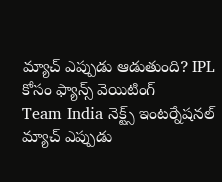మ్యాచ్ ఎప్పుడు ఆడుతుంది? IPL కోసం ఫ్యాన్స్ వెయిటింగ్
Team India నెక్ట్స్ ఇంటర్నేషనల్ మ్యాచ్ ఎప్పుడు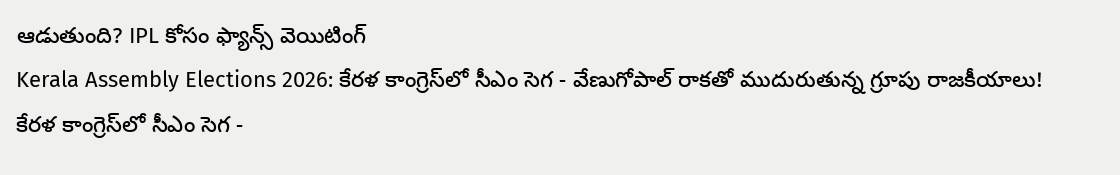ఆడుతుంది? IPL కోసం ఫ్యాన్స్ వెయిటింగ్
Kerala Assembly Elections 2026: కేరళ కాంగ్రెస్‌లో సీఎం సెగ - వేణుగోపాల్ రాకతో ముదురుతున్న గ్రూపు రాజకీయాలు!
కేరళ కాంగ్రెస్‌లో సీఎం సెగ -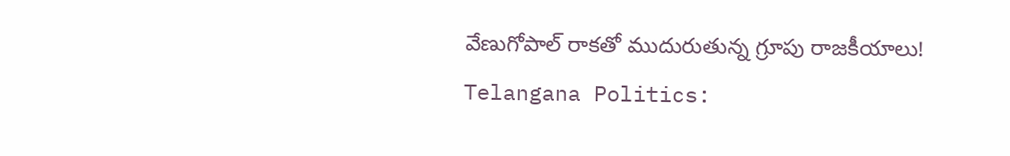వేణుగోపాల్ రాకతో ముదురుతున్న గ్రూపు రాజకీయాలు!
Telangana Politics: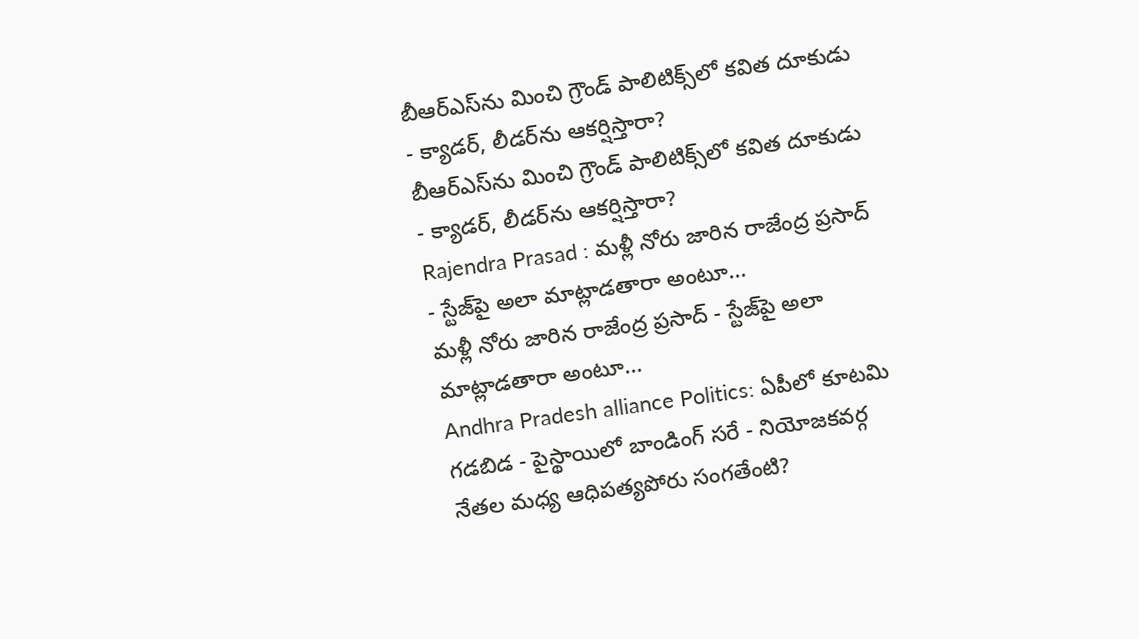బీఆర్ఎస్‌ను మించి గ్రౌండ్ పాలిటిక్స్‌లో కవిత దూకుడు - క్యాడర్, లీడర్‌ను ఆకర్షిస్తారా?
బీఆర్ఎస్‌ను మించి గ్రౌండ్ పాలిటిక్స్‌లో కవిత దూకుడు - క్యాడర్, లీడర్‌ను ఆకర్షిస్తారా?
Rajendra Prasad : మళ్లీ నోరు జారిన రాజేంద్ర ప్రసాద్ - స్టేజ్‌పై అలా మాట్లాడతారా అంటూ...
మళ్లీ నోరు జారిన రాజేంద్ర ప్రసాద్ - స్టేజ్‌పై అలా మాట్లాడతారా అంటూ...
Andhra Pradesh alliance Politics: ఏపీలో కూటమి గడబిడ - పైస్థాయిలో బాండింగ్ సరే - నియోజకవర్గ నేతల మధ్య ఆధిపత్యపోరు సంగతేంటి?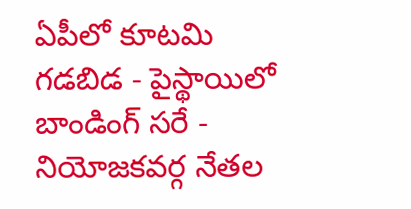ఏపీలో కూటమి గడబిడ - పైస్థాయిలో బాండింగ్ సరే - నియోజకవర్గ నేతల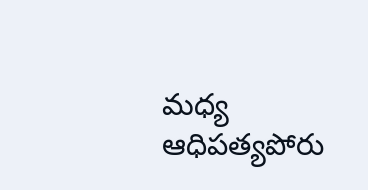మధ్య ఆధిపత్యపోరు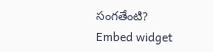సంగతేంటి?
Embed widget